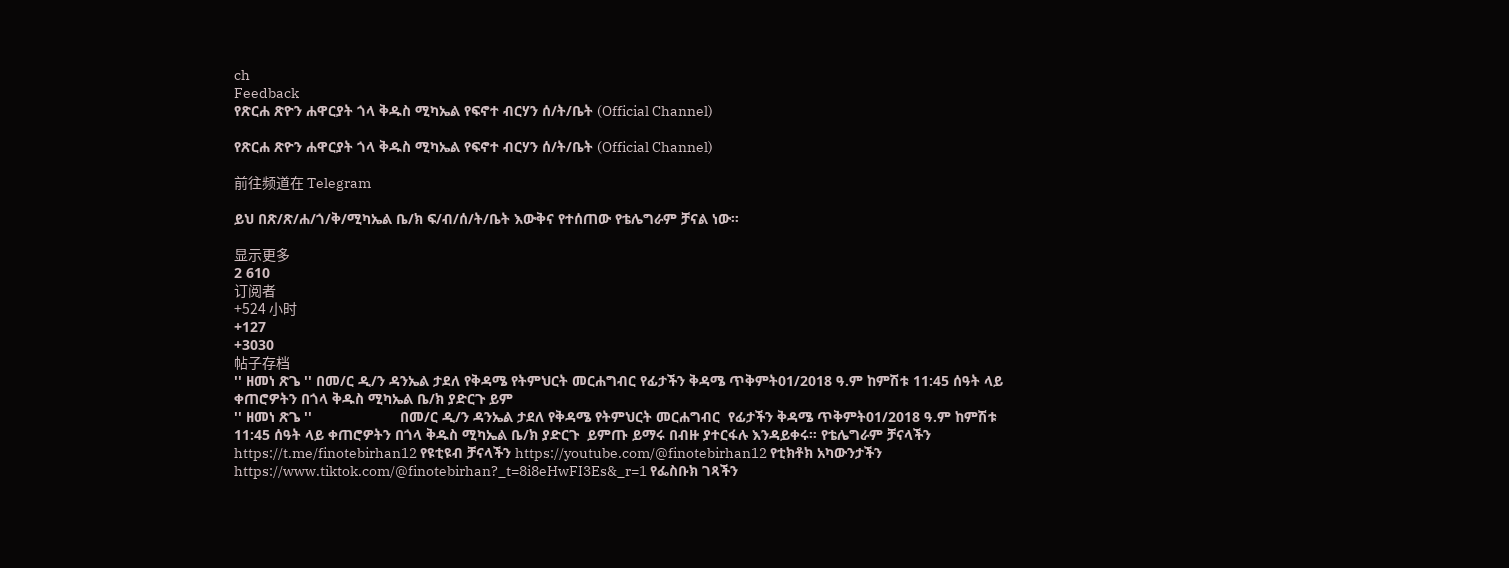ch
Feedback
የጽርሐ ጽዮን ሐዋርያት ጎላ ቅዱስ ሚካኤል የፍኖተ ብርሃን ሰ/ት/ቤት (Official Channel)

የጽርሐ ጽዮን ሐዋርያት ጎላ ቅዱስ ሚካኤል የፍኖተ ብርሃን ሰ/ት/ቤት (Official Channel)

前往频道在 Telegram

ይህ በጽ/ጽ/ሐ/ጎ/ቅ/ሚካኤል ቤ/ክ ፍ/ብ/ሰ/ት/ቤት እውቅና የተሰጠው የቴሌግራም ቻናል ነው።

显示更多
2 610
订阅者
+524 小时
+127
+3030
帖子存档
'' ዘመነ ጽጌ '' በመ/ር ዲ/ን ዳንኤል ታደለ የቅዳሜ የትምህርት መርሐግብር የፊታችን ቅዳሜ ጥቅምት01/2018 ዓ.ም ከምሽቱ 11:45 ሰዓት ላይ ቀጠሮዎትን በጎላ ቅዱስ ሚካኤል ቤ/ክ ያድርጉ ይም
'' ዘመነ ጽጌ ''                      በመ/ር ዲ/ን ዳንኤል ታደለ የቅዳሜ የትምህርት መርሐግብር  የፊታችን ቅዳሜ ጥቅምት01/2018 ዓ.ም ከምሽቱ  11:45 ሰዓት ላይ ቀጠሮዎትን በጎላ ቅዱስ ሚካኤል ቤ/ክ ያድርጉ  ይምጡ ይማሩ በብዙ ያተርፋሉ እንዳይቀሩ። የቴሌግራም ቻናላችን https://t.me/finotebirhan12 የዩቲዩብ ቻናላችን https://youtube.com/@finotebirhan12 የቲክቶክ አካውንታችን https://www.tiktok.com/@finotebirhan?_t=8i8eHwFI3Es&_r=1 የፌስቡክ ገጻችን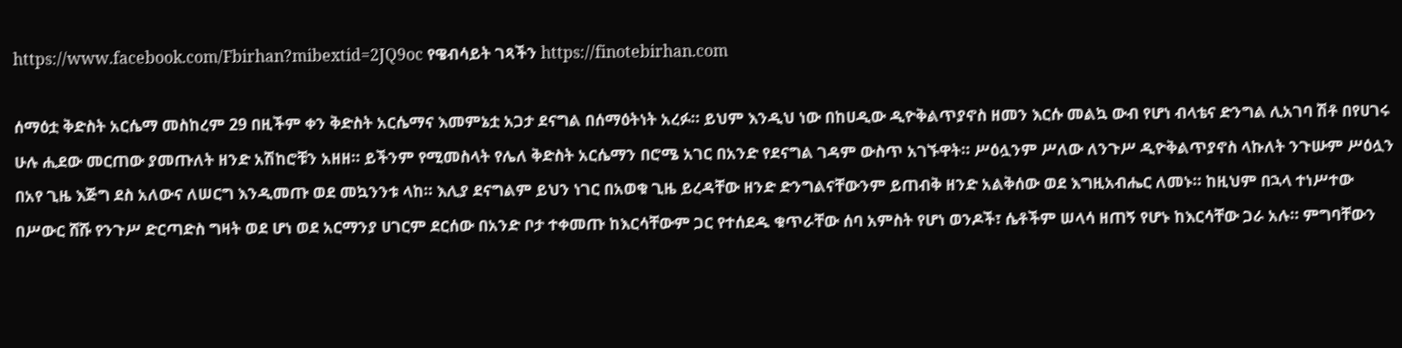https://www.facebook.com/Fbirhan?mibextid=2JQ9oc የዌብሳይት ገጻችን https://finotebirhan.com

ሰማዕቷ ቅድስት አርሴማ መስከረም 29 በዚችም ቀን ቅድስት አርሴማና እመምኔቷ አጋታ ደናግል በሰማዕትነት አረፉ። ይህም እንዲህ ነው በከሀዲው ዲዮቅልጥያኖስ ዘመን እርሱ መልኳ ውብ የሆነ ብላቴና ድንግል ሊአገባ ሽቶ በየሀገሩ ሁሉ ሒደው መርጠው ያመጡለት ዘንድ አሽከሮቹን አዘዘ። ይችንም የሚመስላት የሌለ ቅድስት አርሴማን በሮሜ አገር በአንድ የደናግል ገዳም ውስጥ አገኙዋት። ሥዕሏንም ሥለው ለንጉሥ ዲዮቅልጥያኖስ ላኩለት ንጉሡም ሥዕሏን በአየ ጊዜ እጅግ ደስ አለውና ለሠርግ እንዲመጡ ወደ መኳንንቱ ላከ። እሊያ ደናግልም ይህን ነገር በአወቁ ጊዜ ይረዳቸው ዘንድ ድንግልናቸውንም ይጠብቅ ዘንድ አልቅሰው ወደ እግዚአብሔር ለመኑ። ከዚህም በኋላ ተነሥተው በሥውር ሸሹ የንጉሥ ድርጣድስ ግዛት ወደ ሆነ ወደ አርማንያ ሀገርም ደርሰው በአንድ ቦታ ተቀመጡ ከእርሳቸውም ጋር የተሰደዱ ቁጥራቸው ሰባ አምስት የሆነ ወንዶች፣ ሴቶችም ሠላሳ ዘጠኝ የሆኑ ከእርሳቸው ጋራ አሉ። ምግባቸውን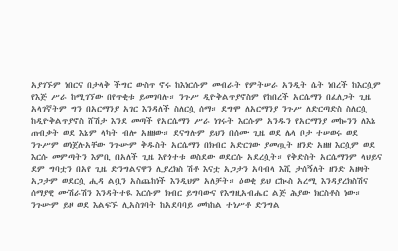አያገኙም ነበርና በታላቅ ችግር ውስጥ ኖሩ ከእነርሱም መብራት የምትሠራ አንዲት ሴት ነበረች ከእርሷም የእጅ ሥራ ከሚገኘው በየጥቂቱ ይመገባሉ። ንጉሥ ዲዮቅልጥያኖስም የከበረች አርሴማን በፈለጋት ጊዜ አላገኛትም ግን በአርማንያ አገር እንዳለች ስለርሷ ሰማ። ደግሞ ለአርማንያ ንጉሥ ለድርጣድስ ስለርሷ ከዲዮቅልጥያኖስ ሸሽታ እንደ መጣች የአርሴማን ሥራ ነገሩት እርሱም አንዱን የአርማንያ መኰንን ለእኔ ጠብቃት ወደ እኔም ላካት ብሎ አዘዘው። ደናግሉም ይህን በሰሙ ጊዜ ወደ ሌላ ቦታ ተሠወሩ ወደ ንጉሥም ወነጀሉአቸው ንጉሡም ቅዱስት አርሴማን በክብር አድርገው ያመጧት ዘንድ አዘዘ እርሷም ወደ እርሱ መምጣትን እምቢ በአለች ጊዜ እየጎተቱ ወስደው ወደርሱ አደረሷት። የቅድስት አርሴማንም ላህይና ደም ግባቷን በአየ ጊዜ ድንግልናዋን ሊያረክስ ሽቶ እናቷ አጋታን አባብላ እሺ ታሰኝለት ዘንድ አዘዛት አጋታም ወደርሷ ሒዳ ልቧን አስጨከነች እንዲህም አለቻት። ዕወቂ ይህ ርኲስ አረሚ እንዳያረክስሽና ሰማያዊ ሙሽራሽን እንዳትተዪ እርሱም ክብር ይግባውና የእግዚአብሔር ልጅ ሕያው ክርስቶስ ነው። ንጉሡም ይዞ ወደ እልፍኙ ሊአስገባት ከአደባባይ መካከል ተነሥቶ ድንግል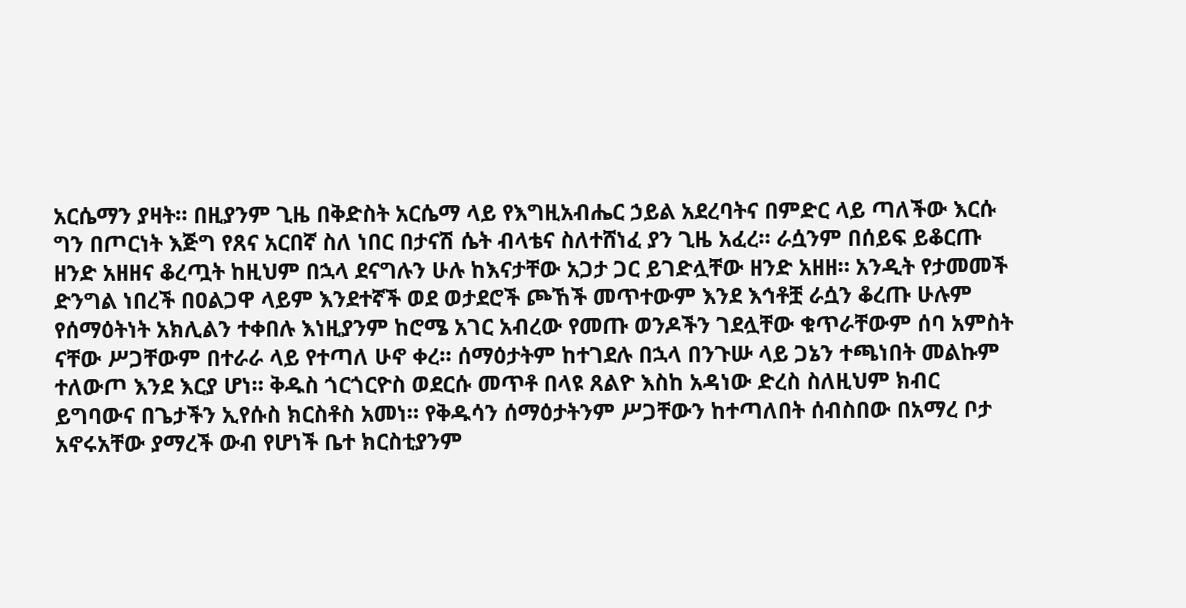አርሴማን ያዛት። በዚያንም ጊዜ በቅድስት አርሴማ ላይ የእግዚአብሔር ኃይል አደረባትና በምድር ላይ ጣለችው እርሱ ግን በጦርነት እጅግ የጸና አርበኛ ስለ ነበር በታናሽ ሴት ብላቴና ስለተሸነፈ ያን ጊዜ አፈረ። ራሷንም በሰይፍ ይቆርጡ ዘንድ አዘዘና ቆረጧት ከዚህም በኋላ ደናግሉን ሁሉ ከእናታቸው አጋታ ጋር ይገድሏቸው ዘንድ አዘዘ። አንዲት የታመመች ድንግል ነበረች በዐልጋዋ ላይም እንደተኛች ወደ ወታደሮች ጮኸች መጥተውም እንደ እኅቶቿ ራሷን ቆረጡ ሁሉም የሰማዕትነት አክሊልን ተቀበሉ እነዚያንም ከሮሜ አገር አብረው የመጡ ወንዶችን ገደሏቸው ቁጥራቸውም ሰባ አምስት ናቸው ሥጋቸውም በተራራ ላይ የተጣለ ሁኖ ቀረ። ሰማዕታትም ከተገደሉ በኋላ በንጉሡ ላይ ጋኔን ተጫነበት መልኩም ተለውጦ እንደ እርያ ሆነ። ቅዱስ ጎርጎርዮስ ወደርሱ መጥቶ በላዩ ጸልዮ እስከ አዳነው ድረስ ስለዚህም ክብር ይግባውና በጌታችን ኢየሱስ ክርስቶስ አመነ። የቅዱሳን ሰማዕታትንም ሥጋቸውን ከተጣለበት ሰብስበው በአማረ ቦታ አኖሩአቸው ያማረች ውብ የሆነች ቤተ ክርስቲያንም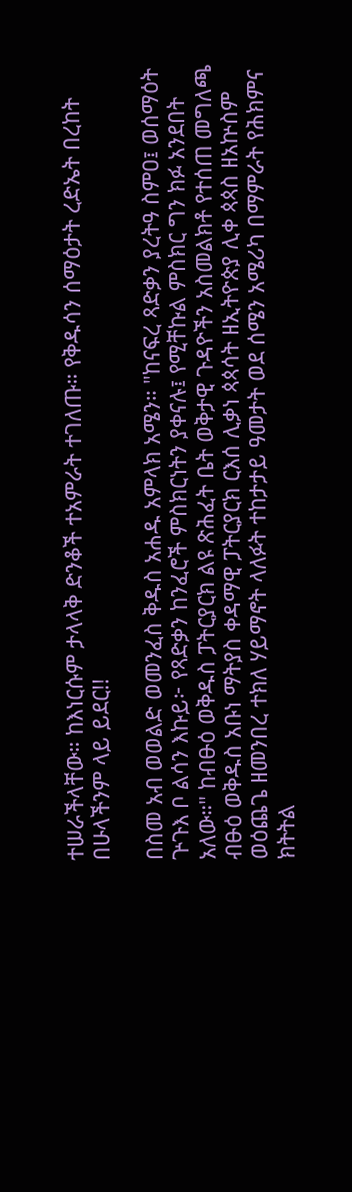ተሠራችላቸው። ከእነርሱም ታላላቅ ድንቆች ተአምራት ተገለጡ። የቅዱሳን ሰማዕታት ረድኤት በረከት በሁላችንም ላይ ይደር!!

በስመ አብ ወወልድ ወመንፈስ ቅዱስ አሐዱ አምላክ አሜን። "ከናፍረ ጻድቃን ያረትዓ ስምዐ፤ ወሰማዕት ጕጉእ ቦ ልሳን እኩይ፦ የጻድቃን ከንፈሮች ምስክርነትን ያቀናሉ፤ የሚቸኩል ምስክር ግን ክፉ አንደበት አለው።" ከብፁዕ ወቅዱስ ፓትርያርክ ልዩ ጽሕፈት ቤት ወቅታዊ ጉዳዮችን አስመልክቶ የተሰጠ መግለጫ ብፁዕ ወቅዱስ አቡነ ማትያስ ቀዳማዊ ፓትርያርክ ርእሰ ሊቃነ ጳጳሳት ዘኢትዮጵያ ሊቀ ጳጳስ ዘአኵስም ወዕጨጌ ዘመንበረ ተክለ ሃይማኖት ላለፉት ተከታታይ ዓመታት ወደ ሰሜን አሜሪካ በማምራት የሕክምና ክትትል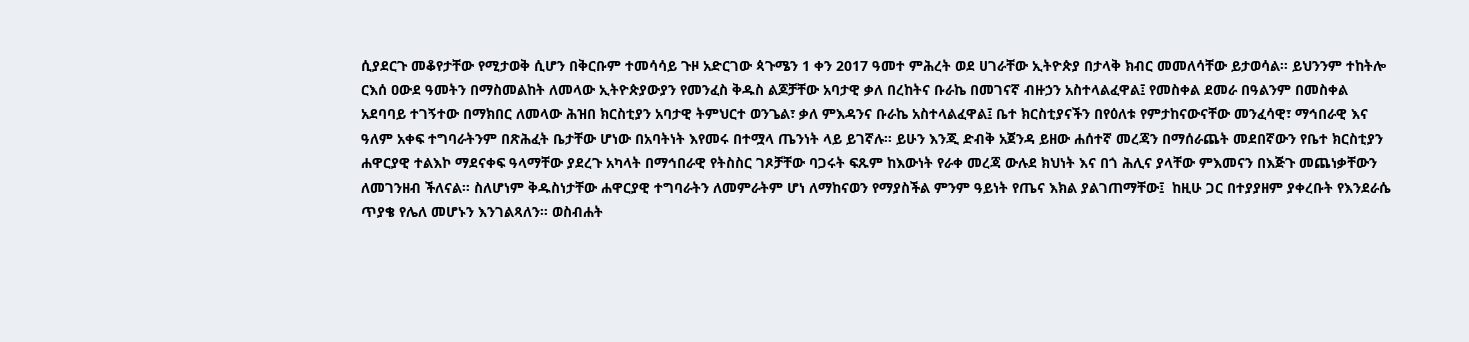ሲያደርጉ መቆየታቸው የሚታወቅ ሲሆን በቅርቡም ተመሳሳይ ጉዞ አድርገው ጳጉሜን 1 ቀን 2017 ዓመተ ምሕረት ወደ ሀገራቸው ኢትዮጵያ በታላቅ ክብር መመለሳቸው ይታወሳል። ይህንንም ተከትሎ ርእሰ ዐውደ ዓመትን በማስመልከት ለመላው ኢትዮጵያውያን የመንፈስ ቅዱስ ልጆቻቸው አባታዊ ቃለ በረከትና ቡራኬ በመገናኛ ብዙኃን አስተላልፈዋል፤ የመስቀል ደመራ በዓልንም በመስቀል አደባባይ ተገኝተው በማክበር ለመላው ሕዝበ ክርስቲያን አባታዊ ትምህርተ ወንጌል፣ ቃለ ምእዳንና ቡራኬ አስተላልፈዋል፤ ቤተ ክርስቲያናችን በየዕለቱ የምታከናውናቸው መንፈሳዊ፣ ማኅበራዊ እና ዓለም አቀፍ ተግባራትንም በጽሕፈት ቤታቸው ሆነው በአባትነት እየመሩ በተሟላ ጤንነት ላይ ይገኛሉ። ይሁን እንጂ ድብቅ አጀንዳ ይዘው ሐሰተኛ መረጃን በማሰራጨት መደበኛውን የቤተ ክርስቲያን ሐዋርያዊ ተልእኮ ማደናቀፍ ዓላማቸው ያደረጉ አካላት በማኅበራዊ የትስስር ገጾቻቸው ባጋሩት ፍጹም ከእውነት የራቀ መረጃ ውሉደ ክህነት እና በጎ ሕሊና ያላቸው ምእመናን በእጅጉ መጨነቃቸውን ለመገንዘብ ችለናል። ስለሆነም ቅዱስነታቸው ሐዋርያዊ ተግባራትን ለመምራትም ሆነ ለማከናወን የማያስችል ምንም ዓይነት የጤና እክል ያልገጠማቸው፤  ከዚሁ ጋር በተያያዘም ያቀረቡት የእንደራሴ ጥያቄ የሌለ መሆኑን እንገልጻለን። ወስብሐት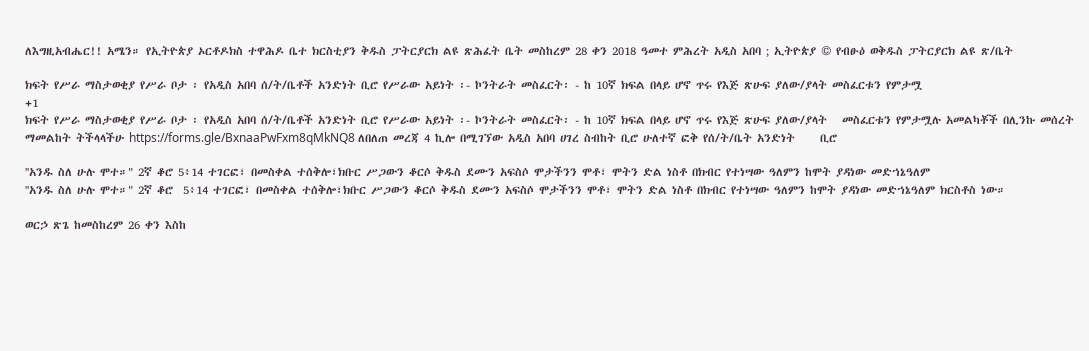ለእግዚአብሔር!! አሜን። የኢትዮጵያ ኦርቶዶክስ ተዋሕዶ ቤተ ክርስቲያን ቅዱስ ፓትርያርክ ልዩ ጽሕፈት ቤት መስከረም 28 ቀን 2018 ዓመተ ምሕረት አዲስ አበባ ; ኢትዮጵያ © የብፁዕ ወቅዱስ ፓትርያርክ ልዩ ጽ/ቤት

ክፍት የሥራ ማስታወቂያ የሥራ ቦታ ፡ የአዲስ አበባ ሰ/ት/ቤቶች አንድነት ቢሮ የሥራው አይነት ፡- ኮንትራት መስፈርት፡ - ከ 10ኛ ክፍል በላይ ሆኖ ጥሩ የእጅ ጽሁፍ ያለው/ያላት መስፈርቱን የምታሟ
+1
ክፍት የሥራ ማስታወቂያ የሥራ ቦታ ፡ የአዲስ አበባ ሰ/ት/ቤቶች አንድነት ቢሮ የሥራው አይነት ፡- ኮንትራት መስፈርት፡ - ከ 10ኛ ክፍል በላይ ሆኖ ጥሩ የእጅ ጽሁፍ ያለው/ያላት   መስፈርቱን የምታሟሉ አመልካቾች በሊንኩ መሰረት ማመልከት ትችላላችሁ https://forms.gle/BxnaaPwFxm8qMkNQ8 ለበለጠ መረጃ 4 ኪሎ በሚገኘው አዲስ አበባ ሀገረ ስብከት ቢሮ ሁለተኛ ፎቅ የሰ/ት/ቤት አንድነት     ቢሮ

''አንዱ ስለ ሁሉ ሞተ።" 2ኛ ቆሮ 5፥14 ተገርፎ፣ በመስቀል ተሰቅሎ፣ክቡር ሥጋውን ቆርሶ ቅዱስ ደሙን አፍስሶ ሞታችንን ሞቶ፣ ሞትን ድል ነስቶ በክብር የተነሣው ዓለምን ከሞት ያዳነው መድኀኔዓለም
''አንዱ ስለ ሁሉ ሞተ።" 2ኛ ቆሮ  5፥14 ተገርፎ፣ በመስቀል ተሰቅሎ፣ክቡር ሥጋውን ቆርሶ ቅዱስ ደሙን አፍስሶ ሞታችንን ሞቶ፣ ሞትን ድል ነስቶ በክብር የተነሣው ዓለምን ከሞት ያዳነው መድኀኔዓለም ክርስቶስ ነው።

ወርኃ ጽጌ ከመስከረም 26 ቀን እስከ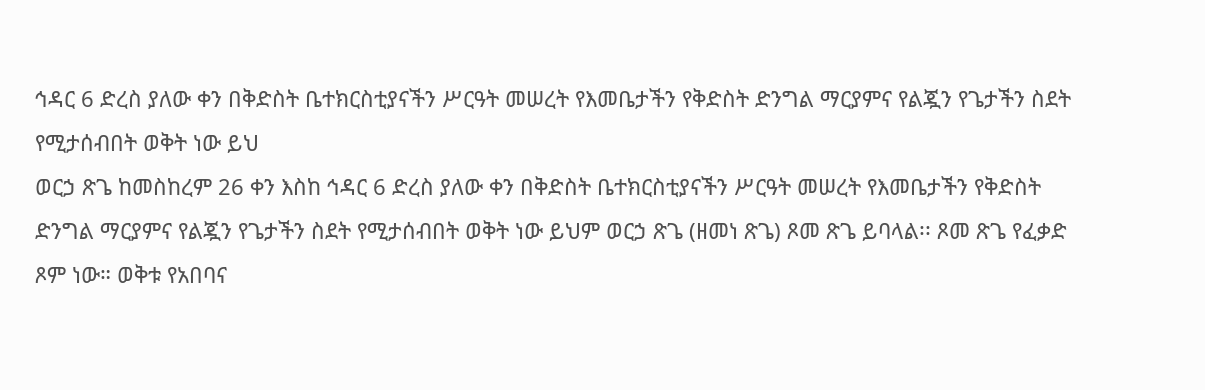ኅዳር 6 ድረስ ያለው ቀን በቅድስት ቤተክርስቲያናችን ሥርዓት መሠረት የእመቤታችን የቅድስት ድንግል ማርያምና የልጇን የጌታችን ስደት የሚታሰብበት ወቅት ነው ይህ
ወርኃ ጽጌ ከመስከረም 26 ቀን እስከ ኅዳር 6 ድረስ ያለው ቀን በቅድስት ቤተክርስቲያናችን ሥርዓት መሠረት የእመቤታችን የቅድስት ድንግል ማርያምና የልጇን የጌታችን ስደት የሚታሰብበት ወቅት ነው ይህም ወርኃ ጽጌ (ዘመነ ጽጌ) ጾመ ጽጌ ይባላል፡፡ ጾመ ጽጌ የፈቃድ ጾም ነው። ወቅቱ የአበባና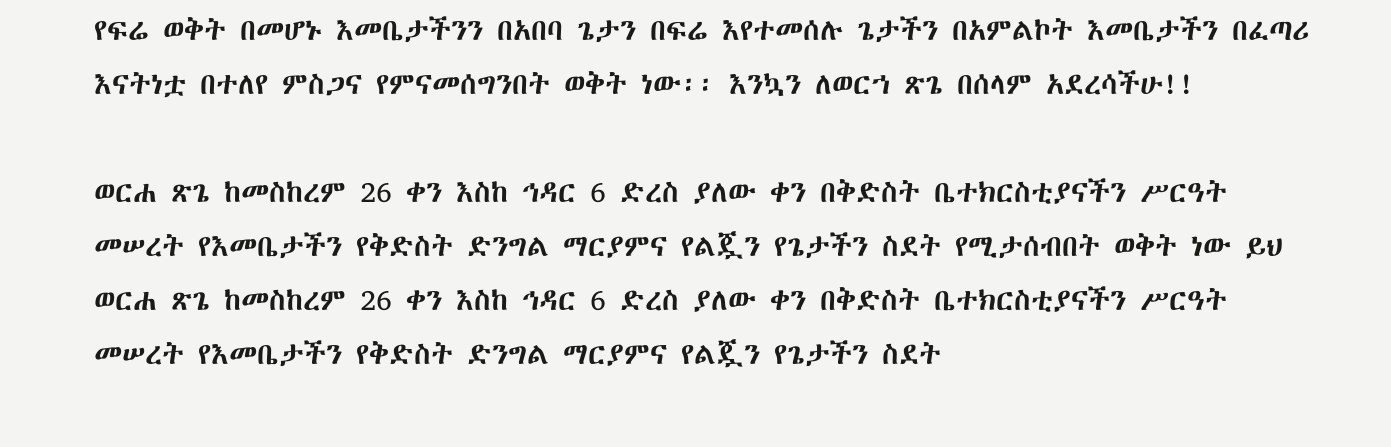የፍሬ ወቅት በመሆኑ እመቤታችንን በአበባ ጌታን በፍሬ እየተመሰሉ ጌታችን በአምልኮት እመቤታችን በፈጣሪ እናትነቷ በተለየ ምስጋና የምናመሰግንበት ወቅት ነው፡፡ እንኳን ለወርኀ ጽጌ በሰላም አደረሳችሁ!!

ወርሐ ጽጌ ከመስከረም 26 ቀን እስከ ኅዳር 6 ድረስ ያለው ቀን በቅድስት ቤተክርስቲያናችን ሥርዓት መሠረት የእመቤታችን የቅድስት ድንግል ማርያምና የልጇን የጌታችን ስደት የሚታሰብበት ወቅት ነው ይህ
ወርሐ ጽጌ ከመስከረም 26 ቀን እስከ ኅዳር 6 ድረስ ያለው ቀን በቅድስት ቤተክርስቲያናችን ሥርዓት መሠረት የእመቤታችን የቅድስት ድንግል ማርያምና የልጇን የጌታችን ስደት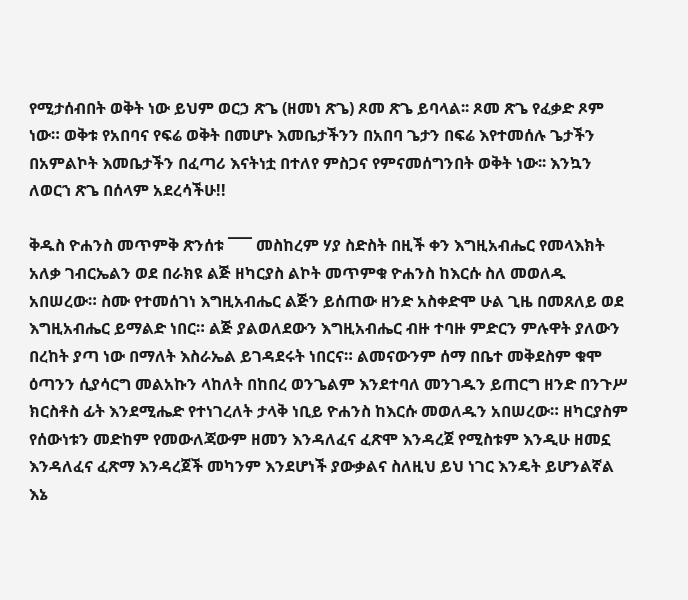የሚታሰብበት ወቅት ነው ይህም ወርኃ ጽጌ (ዘመነ ጽጌ) ጾመ ጽጌ ይባላል፡፡ ጾመ ጽጌ የፈቃድ ጾም ነው። ወቅቱ የአበባና የፍሬ ወቅት በመሆኑ እመቤታችንን በአበባ ጌታን በፍሬ እየተመሰሉ ጌታችን በአምልኮት እመቤታችን በፈጣሪ እናትነቷ በተለየ ምስጋና የምናመሰግንበት ወቅት ነው፡፡ እንኳን ለወርኀ ጽጌ በሰላም አደረሳችሁ!!

ቅዱስ ዮሐንስ መጥምቅ ጽንሰቱ ¯¯¯ መስከረም ሃያ ስድስት በዚች ቀን እግዚአብሔር የመላእክት አለቃ ገብርኤልን ወደ በራክዩ ልጅ ዘካርያስ ልኮት መጥምቁ ዮሐንስ ከእርሱ ስለ መወለዱ አበሠረው። ስሙ የተመሰገነ እግዚአብሔር ልጅን ይሰጠው ዘንድ አስቀድሞ ሁል ጊዜ በመጸለይ ወደ እግዚአብሔር ይማልድ ነበር። ልጅ ያልወለደውን እግዚአብሔር ብዙ ተባዙ ምድርን ምሉዋት ያለውን በረከት ያጣ ነው በማለት እስራኤል ይገዳደሩት ነበርና። ልመናውንም ሰማ በቤተ መቅደስም ቁሞ ዕጣንን ሲያሳርግ መልአኩን ላከለት በከበረ ወንጌልም እንደተባለ መንገዱን ይጠርግ ዘንድ በንጉሥ ክርስቶስ ፊት እንደሚሔድ የተነገረለት ታላቅ ነቢይ ዮሐንስ ከእርሱ መወለዱን አበሠረው። ዘካርያስም የሰውነቱን መድከም የመውለጃውም ዘመን እንዳለፈና ፈጽሞ እንዳረጀ የሚስቱም እንዲሁ ዘመኗ እንዳለፈና ፈጽማ እንዳረጀች መካንም እንደሆነች ያውቃልና ስለዚህ ይህ ነገር እንዴት ይሆንልኛል እኔ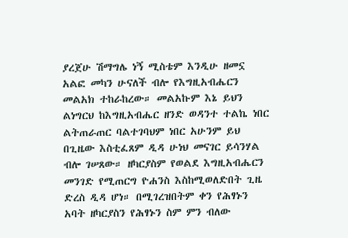ያረጀሁ ሽማግሌ ነኝ ሚስቴም እንዲሁ ዘመኗ አልፎ መካን ሁናለች ብሎ የእግዚአብሔርን መልአክ ተከራከረው። መልአኩም እኔ ይህን ልነግርህ ከእግዚአብሔር ዘንድ ወዳንተ ተልኬ ነበር ልትጠራጠር ባልተገባህም ነበር አሁንም ይህ በጊዜው እስቲፈጸም ዲዳ ሁነህ መናገር ይሳንሃል ብሎ ገሠጸው። ዘካርያስም የወልደ እግዚአብሔርን መንገድ የሚጠርግ ዮሐንስ እስከሚወለድበት ጊዜ ድረስ ዲዳ ሆነ። በሚገረዝበትም ቀን የሕፃኑን አባት ዘካርያስን የሕፃኑን ስም ምን ብለው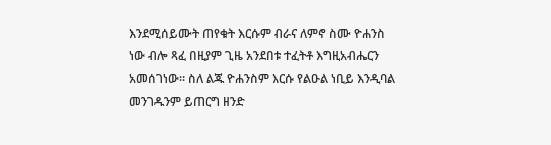እንደሚሰይሙት ጠየቁት እርሱም ብራና ለምኖ ስሙ ዮሐንስ ነው ብሎ ጻፈ በዚያም ጊዜ አንደበቱ ተፈትቶ እግዚአብሔርን አመሰገነው። ስለ ልጁ ዮሐንስም እርሱ የልዑል ነቢይ እንዲባል መንገዱንም ይጠርግ ዘንድ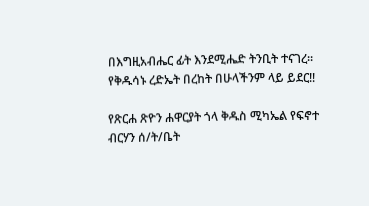በእግዚአብሔር ፊት እንደሚሔድ ትንቢት ተናገረ። የቅዱሳኑ ረድኤት በረከት በሁላችንም ላይ ይደር!!

የጽርሐ ጽዮን ሐዋርያት ጎላ ቅዱስ ሚካኤል የፍኖተ ብርሃን ሰ/ት/ቤት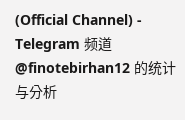(Official Channel) - Telegram 频道 @finotebirhan12 的统计与分析